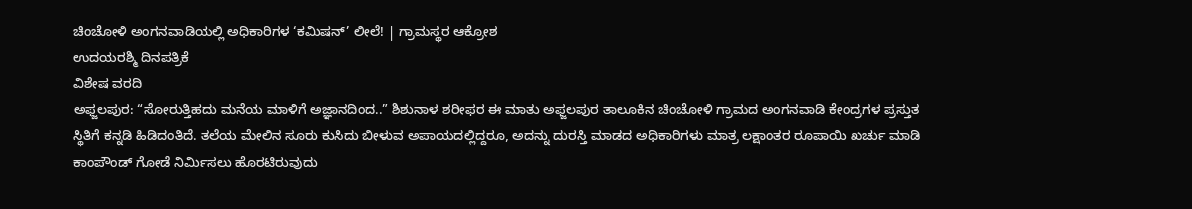ಚಿಂಚೋಳಿ ಅಂಗನವಾಡಿಯಲ್ಲಿ ಅಧಿಕಾರಿಗಳ ‘ಕಮಿಷನ್’ ಲೀಲೆ! | ಗ್ರಾಮಸ್ಥರ ಆಕ್ರೋಶ
ಉದಯರಶ್ಮಿ ದಿನಪತ್ರಿಕೆ
ವಿಶೇಷ ವರದಿ
ಅಫ್ಜಲಪುರ: “ಸೋರುತ್ತಿಹದು ಮನೆಯ ಮಾಳಿಗೆ ಅಜ್ಞಾನದಿಂದ..” ಶಿಶುನಾಳ ಶರೀಫರ ಈ ಮಾತು ಅಫ್ಜಲಪುರ ತಾಲೂಕಿನ ಚಿಂಚೋಳಿ ಗ್ರಾಮದ ಅಂಗನವಾಡಿ ಕೇಂದ್ರಗಳ ಪ್ರಸ್ತುತ ಸ್ಥಿತಿಗೆ ಕನ್ನಡಿ ಹಿಡಿದಂತಿದೆ. ತಲೆಯ ಮೇಲಿನ ಸೂರು ಕುಸಿದು ಬೀಳುವ ಅಪಾಯದಲ್ಲಿದ್ದರೂ, ಅದನ್ನು ದುರಸ್ತಿ ಮಾಡದ ಅಧಿಕಾರಿಗಳು ಮಾತ್ರ ಲಕ್ಷಾಂತರ ರೂಪಾಯಿ ಖರ್ಚು ಮಾಡಿ ಕಾಂಪೌಂಡ್ ಗೋಡೆ ನಿರ್ಮಿಸಲು ಹೊರಟಿರುವುದು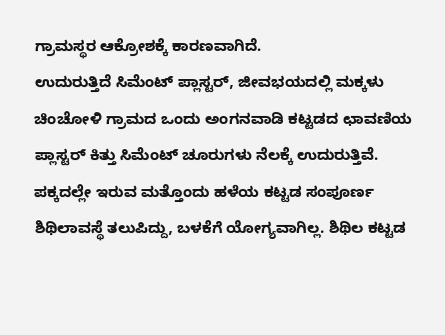ಗ್ರಾಮಸ್ಥರ ಆಕ್ರೋಶಕ್ಕೆ ಕಾರಣವಾಗಿದೆ.
ಉದುರುತ್ತಿದೆ ಸಿಮೆಂಟ್ ಪ್ಲಾಸ್ಟರ್, ಜೀವಭಯದಲ್ಲಿ ಮಕ್ಕಳು
ಚಿಂಚೋಳಿ ಗ್ರಾಮದ ಒಂದು ಅಂಗನವಾಡಿ ಕಟ್ಟಡದ ಛಾವಣಿಯ ಪ್ಲಾಸ್ಟರ್ ಕಿತ್ತು ಸಿಮೆಂಟ್ ಚೂರುಗಳು ನೆಲಕ್ಕೆ ಉದುರುತ್ತಿವೆ. ಪಕ್ಕದಲ್ಲೇ ಇರುವ ಮತ್ತೊಂದು ಹಳೆಯ ಕಟ್ಟಡ ಸಂಪೂರ್ಣ ಶಿಥಿಲಾವಸ್ಥೆ ತಲುಪಿದ್ದು, ಬಳಕೆಗೆ ಯೋಗ್ಯವಾಗಿಲ್ಲ. ಶಿಥಿಲ ಕಟ್ಟಡ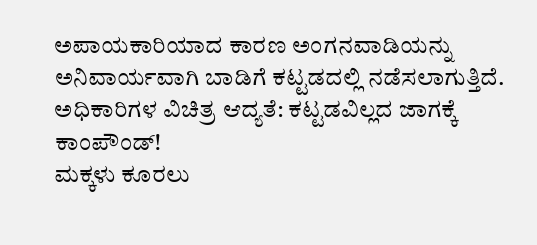ಅಪಾಯಕಾರಿಯಾದ ಕಾರಣ ಅಂಗನವಾಡಿಯನ್ನು ಅನಿವಾರ್ಯವಾಗಿ ಬಾಡಿಗೆ ಕಟ್ಟಡದಲ್ಲಿ ನಡೆಸಲಾಗುತ್ತಿದೆ.
ಅಧಿಕಾರಿಗಳ ವಿಚಿತ್ರ ಆದ್ಯತೆ: ಕಟ್ಟಡವಿಲ್ಲದ ಜಾಗಕ್ಕೆ ಕಾಂಪೌಂಡ್!
ಮಕ್ಕಳು ಕೂರಲು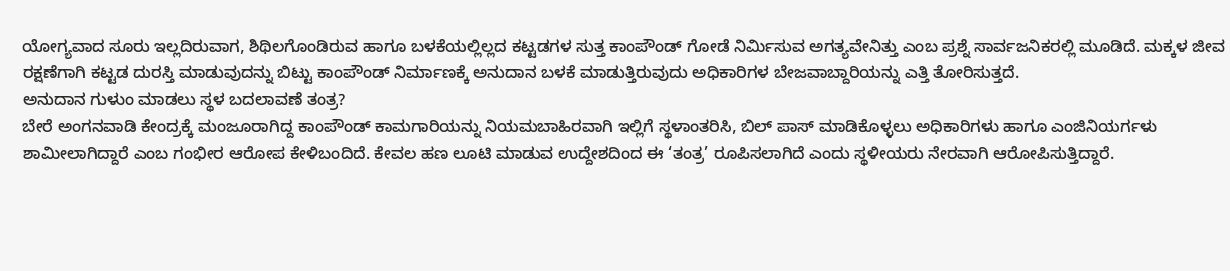ಯೋಗ್ಯವಾದ ಸೂರು ಇಲ್ಲದಿರುವಾಗ, ಶಿಥಿಲಗೊಂಡಿರುವ ಹಾಗೂ ಬಳಕೆಯಲ್ಲಿಲ್ಲದ ಕಟ್ಟಡಗಳ ಸುತ್ತ ಕಾಂಪೌಂಡ್ ಗೋಡೆ ನಿರ್ಮಿಸುವ ಅಗತ್ಯವೇನಿತ್ತು ಎಂಬ ಪ್ರಶ್ನೆ ಸಾರ್ವಜನಿಕರಲ್ಲಿ ಮೂಡಿದೆ. ಮಕ್ಕಳ ಜೀವ ರಕ್ಷಣೆಗಾಗಿ ಕಟ್ಟಡ ದುರಸ್ತಿ ಮಾಡುವುದನ್ನು ಬಿಟ್ಟು ಕಾಂಪೌಂಡ್ ನಿರ್ಮಾಣಕ್ಕೆ ಅನುದಾನ ಬಳಕೆ ಮಾಡುತ್ತಿರುವುದು ಅಧಿಕಾರಿಗಳ ಬೇಜವಾಬ್ದಾರಿಯನ್ನು ಎತ್ತಿ ತೋರಿಸುತ್ತದೆ.
ಅನುದಾನ ಗುಳುಂ ಮಾಡಲು ಸ್ಥಳ ಬದಲಾವಣೆ ತಂತ್ರ?
ಬೇರೆ ಅಂಗನವಾಡಿ ಕೇಂದ್ರಕ್ಕೆ ಮಂಜೂರಾಗಿದ್ದ ಕಾಂಪೌಂಡ್ ಕಾಮಗಾರಿಯನ್ನು ನಿಯಮಬಾಹಿರವಾಗಿ ಇಲ್ಲಿಗೆ ಸ್ಥಳಾಂತರಿಸಿ, ಬಿಲ್ ಪಾಸ್ ಮಾಡಿಕೊಳ್ಳಲು ಅಧಿಕಾರಿಗಳು ಹಾಗೂ ಎಂಜಿನಿಯರ್ಗಳು ಶಾಮೀಲಾಗಿದ್ದಾರೆ ಎಂಬ ಗಂಭೀರ ಆರೋಪ ಕೇಳಿಬಂದಿದೆ. ಕೇವಲ ಹಣ ಲೂಟಿ ಮಾಡುವ ಉದ್ದೇಶದಿಂದ ಈ ‘ತಂತ್ರ’ ರೂಪಿಸಲಾಗಿದೆ ಎಂದು ಸ್ಥಳೀಯರು ನೇರವಾಗಿ ಆರೋಪಿಸುತ್ತಿದ್ದಾರೆ.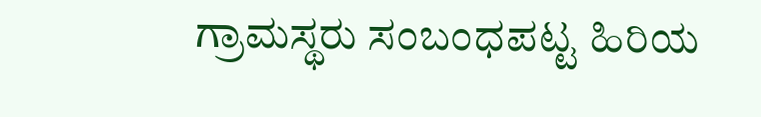ಗ್ರಾಮಸ್ಥರು ಸಂಬಂಧಪಟ್ಟ ಹಿರಿಯ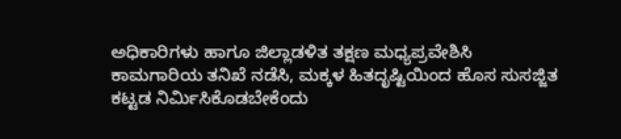ಅಧಿಕಾರಿಗಳು ಹಾಗೂ ಜಿಲ್ಲಾಡಳಿತ ತಕ್ಷಣ ಮಧ್ಯಪ್ರವೇಶಿಸಿ ಕಾಮಗಾರಿಯ ತನಿಖೆ ನಡೆಸಿ, ಮಕ್ಕಳ ಹಿತದೃಷ್ಟಿಯಿಂದ ಹೊಸ ಸುಸಜ್ಜಿತ ಕಟ್ಟಡ ನಿರ್ಮಿಸಿಕೊಡಬೇಕೆಂದು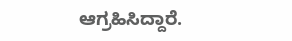ಆಗ್ರಹಿಸಿದ್ದಾರೆ.